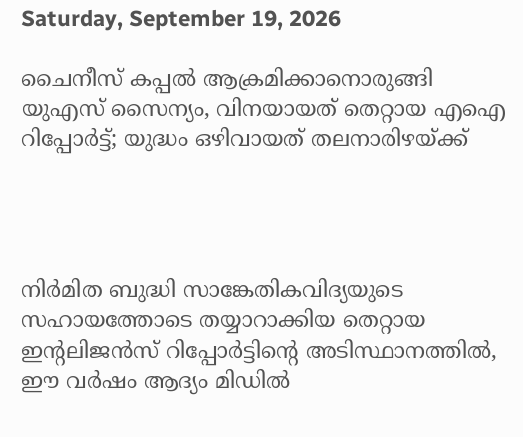Saturday, September 19, 2026

ചൈനീസ് കപ്പൽ ആക്രമിക്കാനൊരുങ്ങി യുഎസ് സൈന്യം, വിനയായത് തെറ്റായ എഐ റിപ്പോർട്ട്; യുദ്ധം ഒഴിവായത് തലനാരിഴയ്ക്ക്




നിർമിത ബുദ്ധി സാങ്കേതികവിദ്യയുടെ സഹായത്തോടെ തയ്യാറാക്കിയ തെറ്റായ ഇന്റലിജൻസ് റിപ്പോർട്ടിന്റെ അടിസ്ഥാനത്തിൽ, ഈ വർഷം ആദ്യം മിഡിൽ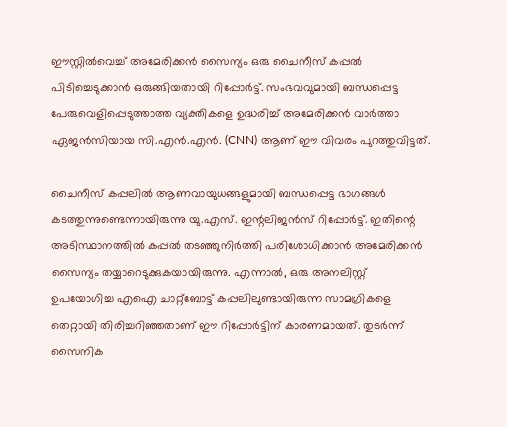ഈസ്റ്റിൽവെച്ച് അമേരിക്കൻ സൈന്യം ഒരു ചൈനീസ് കപ്പൽ പിടിച്ചെടുക്കാൻ ഒരുങ്ങിയതായി റിപ്പോർട്ട്. സംഭവവുമായി ബന്ധപ്പെട്ട പേരുവെളിപ്പെടുത്താത്ത വ്യക്തികളെ ഉദ്ധരിച്ച് അമേരിക്കൻ വാർത്താ ഏജൻസിയായ സി.എൻ.എൻ. (CNN) ആണ് ഈ വിവരം പുറത്തുവിട്ടത്.

ചൈനീസ് കപ്പലിൽ ആണവായുധങ്ങളുമായി ബന്ധപ്പെട്ട ഭാഗങ്ങൾ കടത്തുന്നുണ്ടെന്നായിരുന്നു യു.എസ്. ഇന്റലിജൻസ് റിപ്പോർട്ട്. ഇതിന്റെ അടിസ്ഥാനത്തിൽ കപ്പൽ തടഞ്ഞുനിർത്തി പരിശോധിക്കാൻ അമേരിക്കൻ സൈന്യം തയ്യാറെടുക്കുകയായിരുന്നു. എന്നാൽ, ഒരു അനലിസ്റ്റ് ഉപയോഗിച്ച എഐ ചാറ്റ്ബോട്ട് കപ്പലിലുണ്ടായിരുന്ന സാമഗ്രികളെ തെറ്റായി തിരിച്ചറിഞ്ഞതാണ് ഈ റിപ്പോർട്ടിന് കാരണമായത്. തുടർന്ന് സൈനിക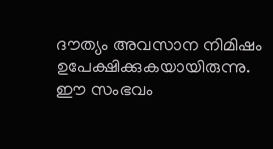ദൗത്യം അവസാന നിമിഷം ഉപേക്ഷിക്കുകയായിരുന്നു. ഈ സംഭവം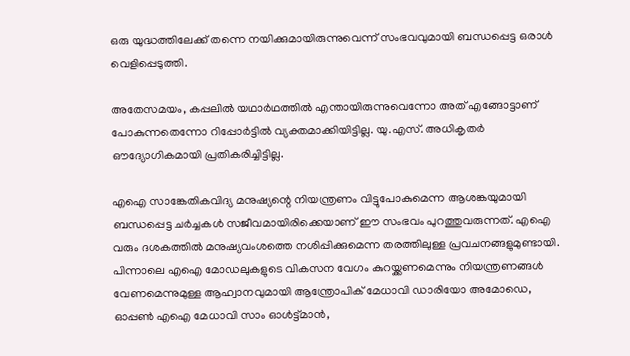ഒരു യുദ്ധത്തിലേക്ക് തന്നെ നയിക്കുമായിരുന്നുവെന്ന് സംഭവവുമായി ബന്ധപ്പെട്ട ഒരാൾ വെളിപ്പെടുത്തി.

അതേസമയം, കപ്പലിൽ യഥാർഥത്തിൽ എന്തായിരുന്നുവെന്നോ അത് എങ്ങോട്ടാണ് പോകുന്നതെന്നോ റിപ്പോർട്ടിൽ വ്യക്തമാക്കിയിട്ടില്ല. യു.എസ്. അധികൃതർ ഔദ്യോഗികമായി പ്രതികരിച്ചിട്ടില്ല.

എഐ സാങ്കേതികവിദ്യ മനുഷ്യന്റെ നിയന്ത്രണം വിട്ടുപോകുമെന്ന ആശങ്കയുമായി ബന്ധപ്പെട്ട ചർച്ചകൾ സജീവമായിരിക്കെയാണ് ഈ സംഭവം പുറത്തുവരുന്നത്. എഐ വരും ദശകത്തിൽ മനുഷ്യവംശത്തെ നശിപ്പിക്കുമെന്ന തരത്തിലുള്ള പ്രവചനങ്ങളുമുണ്ടായി. പിന്നാലെ എഐ മോഡലുകളുടെ വികസന വേഗം കുറയ്ക്കണമെന്നും നിയന്ത്രണങ്ങൾ വേണമെന്നുമുള്ള ആഹ്വാനവുമായി ആന്ത്രോപിക് മേധാവി ഡാരിയോ അമോഡെ, ഓപ്പൺ എഐ മേധാവി സാം ഓൾട്ട്മാൻ,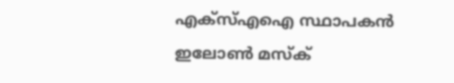എക്സ്എഐ സ്ഥാപകൻ ഇലോൺ മസ്ക്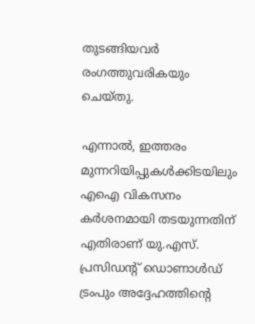തുടങ്ങിയവർ രംഗത്തുവരികയും ചെയ്തു.

എന്നാൽ, ഇത്തരം മുന്നറിയിപ്പുകൾക്കിടയിലും എഐ വികസനം കർശനമായി തടയുന്നതിന് എതിരാണ് യു.എസ്. പ്രസിഡന്റ് ഡൊണാൾഡ് ട്രംപും അദ്ദേഹത്തിന്റെ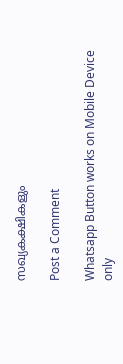സഖ്യകക്ഷികളും

Post a Comment

Whatsapp Button works on Mobile Device only